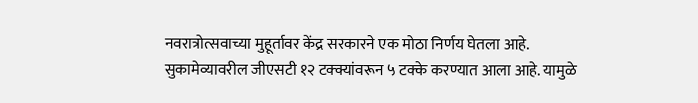नवरात्रोत्सवाच्या मुहूर्तावर केंद्र सरकारने एक मोठा निर्णय घेतला आहे. सुकामेव्यावरील जीएसटी १२ टक्क्यांवरून ५ टक्के करण्यात आला आहे. यामुळे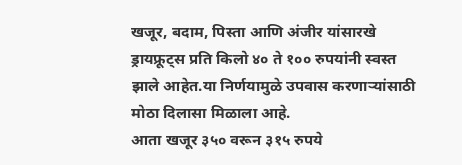खजूर, बदाम, पिस्ता आणि अंजीर यांसारखे ड्रायफ्रूट्स प्रति किलो ४० ते १०० रुपयांनी स्वस्त झाले आहेत.या निर्णयामुळे उपवास करणाऱ्यांसाठी मोठा दिलासा मिळाला आहे.
आता खजूर ३५० वरून ३१५ रुपये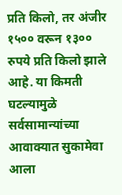प्रति किलो, तर अंजीर १५०० वरून १३०० रुपये प्रति किलो झाले आहे. या किमती घटल्यामुळे सर्वसामान्यांच्या आवाक्यात सुकामेवा आला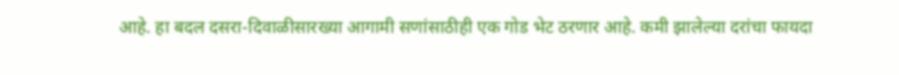आहे. हा बदल दसरा-दिवाळीसारख्या आगामी सणांसाठीही एक गोड भेट ठरणार आहे. कमी झालेल्या दरांचा फायदा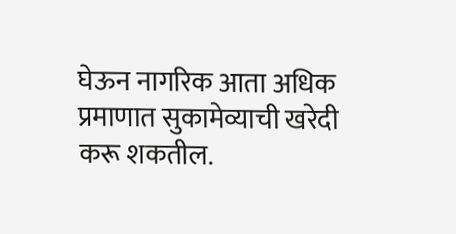घेऊन नागरिक आता अधिक प्रमाणात सुकामेव्याची खरेदी करू शकतील.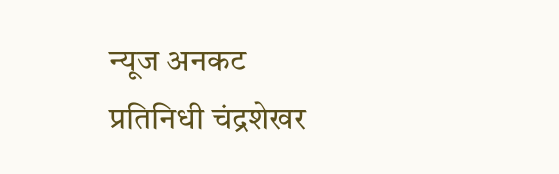न्यूज अनकट प्रतिनिधी चंद्रशेखर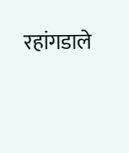रहांगडाले